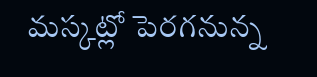మస్కట్లో పెరగనున్న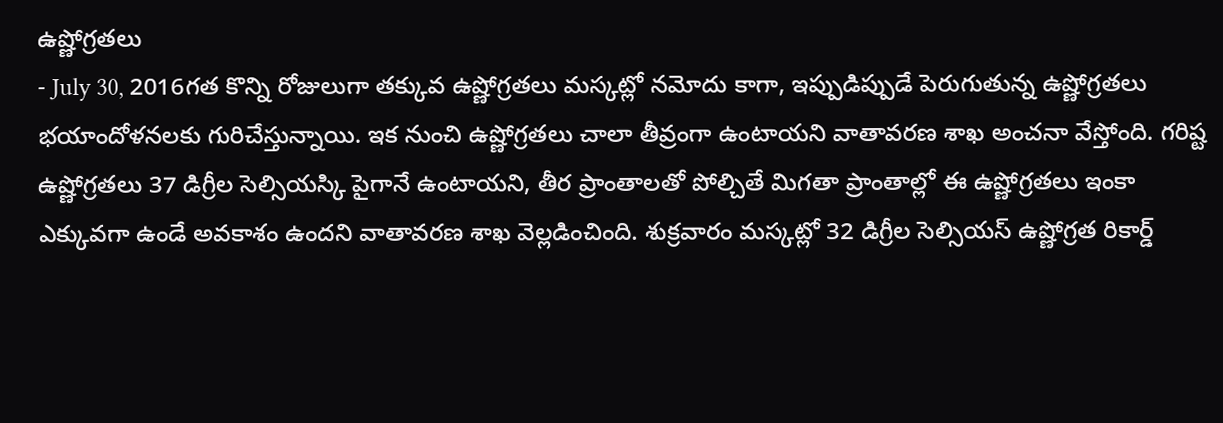ఉష్ణోగ్రతలు
- July 30, 2016గత కొన్ని రోజులుగా తక్కువ ఉష్ణోగ్రతలు మస్కట్లో నమోదు కాగా, ఇప్పుడిప్పుడే పెరుగుతున్న ఉష్ణోగ్రతలు భయాందోళనలకు గురిచేస్తున్నాయి. ఇక నుంచి ఉష్ణోగ్రతలు చాలా తీవ్రంగా ఉంటాయని వాతావరణ శాఖ అంచనా వేస్తోంది. గరిష్ట ఉష్ణోగ్రతలు 37 డిగ్రీల సెల్సియస్కి పైగానే ఉంటాయని, తీర ప్రాంతాలతో పోల్చితే మిగతా ప్రాంతాల్లో ఈ ఉష్ణోగ్రతలు ఇంకా ఎక్కువగా ఉండే అవకాశం ఉందని వాతావరణ శాఖ వెల్లడించింది. శుక్రవారం మస్కట్లో 32 డిగ్రీల సెల్సియస్ ఉష్ణోగ్రత రికార్డ్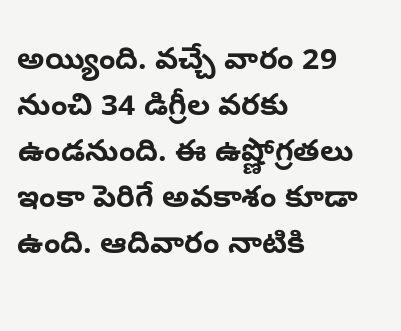అయ్యింది. వచ్చే వారం 29 నుంచి 34 డిగ్రీల వరకు ఉండనుంది. ఈ ఉష్ణోగ్రతలు ఇంకా పెరిగే అవకాశం కూడా ఉంది. ఆదివారం నాటికి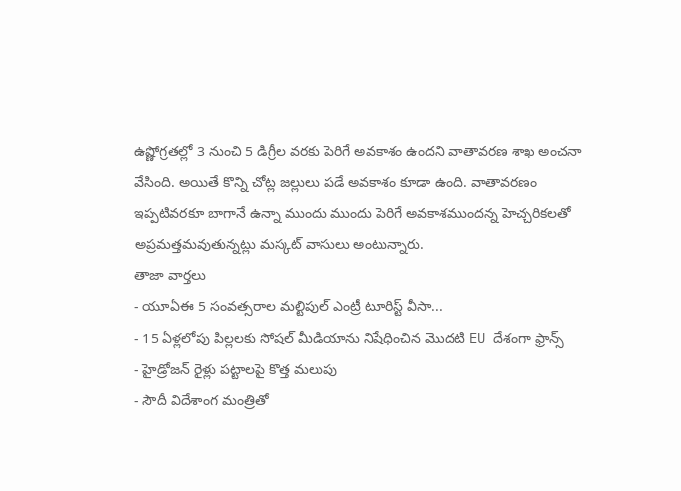ఉష్ణోగ్రతల్లో 3 నుంచి 5 డిగ్రీల వరకు పెరిగే అవకాశం ఉందని వాతావరణ శాఖ అంచనా వేసింది. అయితే కొన్ని చోట్ల జల్లులు పడే అవకాశం కూడా ఉంది. వాతావరణం ఇప్పటివరకూ బాగానే ఉన్నా ముందు ముందు పెరిగే అవకాశముందన్న హెచ్చరికలతో అప్రమత్తమవుతున్నట్లు మస్కట్ వాసులు అంటున్నారు.
తాజా వార్తలు
- యూఏఈ 5 సంవత్సరాల మల్టిపుల్ ఎంట్రీ టూరిస్ట్ వీసా...
- 15 ఏళ్లలోపు పిల్లలకు సోషల్ మీడియాను నిషేధించిన మొదటి EU దేశంగా ఫ్రాన్స్
- హైడ్రోజన్ రైళ్లు పట్టాలపై కొత్త మలుపు
- సౌదీ విదేశాంగ మంత్రితో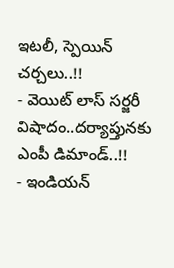ఇటలీ, స్పెయిన్ చర్చలు..!!
- వెయిట్ లాస్ సర్జరీ విషాదం..దర్యాప్తునకు ఎంపీ డిమాండ్..!!
- ఇండియన్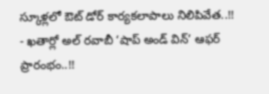స్కూళ్లలో ఔట్ డోర్ కార్యకలాపాలు నిలిపివేత..!!
- ఖతార్లో అల్ రవాబీ ‘షాప్ అండ్ విన్’ ఆఫర్ ప్రారంభం..!!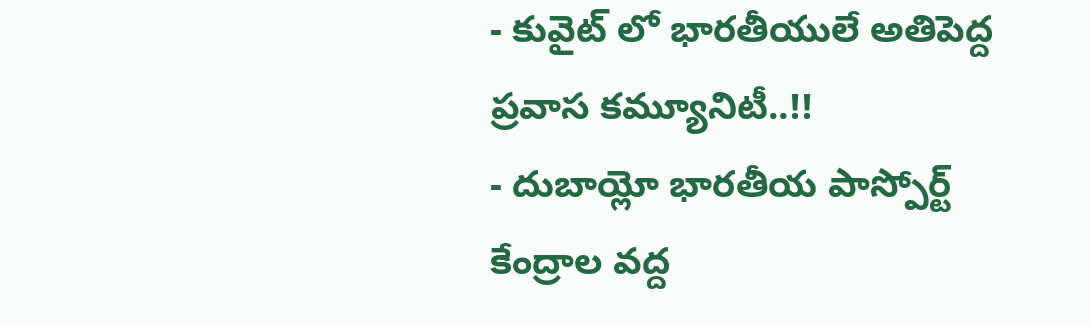- కువైట్ లో భారతీయులే అతిపెద్ద ప్రవాస కమ్యూనిటీ..!!
- దుబాయ్లో భారతీయ పాస్పోర్ట్ కేంద్రాల వద్ద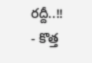రద్దీ..!!
- కొత్త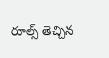రూల్స్ తెచ్చిన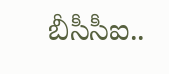బీసీసీఐ..